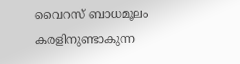വൈറസ് ബാധമൂലം കരളിനുണ്ടാകുന്ന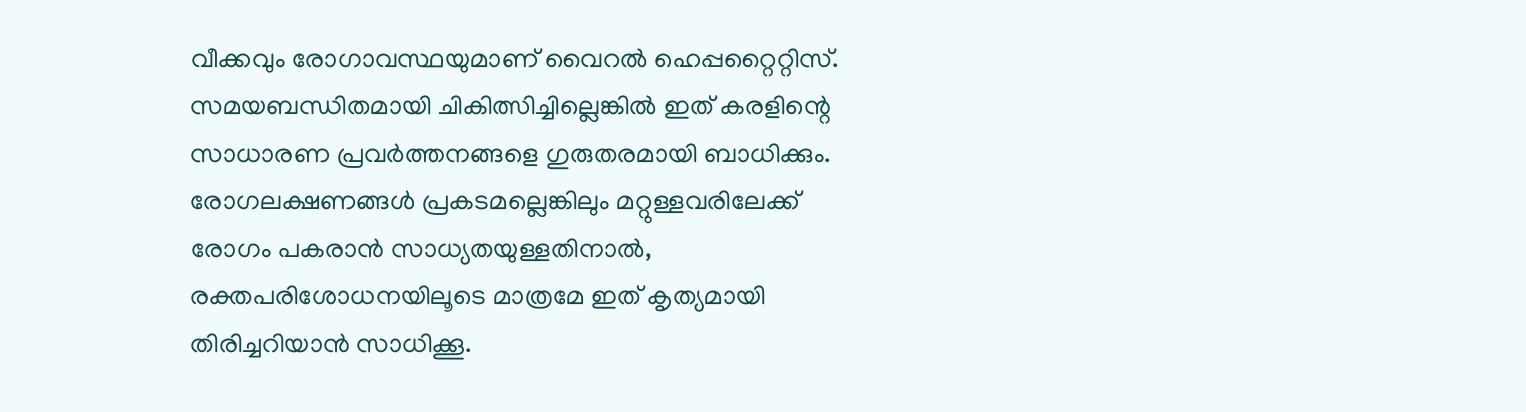വീക്കവും രോഗാവസ്ഥയുമാണ് വൈറൽ ഹെപ്പറ്റൈറ്റിസ്. സമയബന്ധിതമായി ചികിത്സിച്ചില്ലെങ്കിൽ ഇത് കരളിന്റെ സാധാരണ പ്രവർത്തനങ്ങളെ ഗുരുതരമായി ബാധിക്കും. രോഗലക്ഷണങ്ങൾ പ്രകടമല്ലെങ്കിലും മറ്റുള്ളവരിലേക്ക് രോഗം പകരാൻ സാധ്യതയുള്ളതിനാൽ, രക്തപരിശോധനയിലൂടെ മാത്രമേ ഇത് കൃത്യമായി തിരിച്ചറിയാൻ സാധിക്കൂ.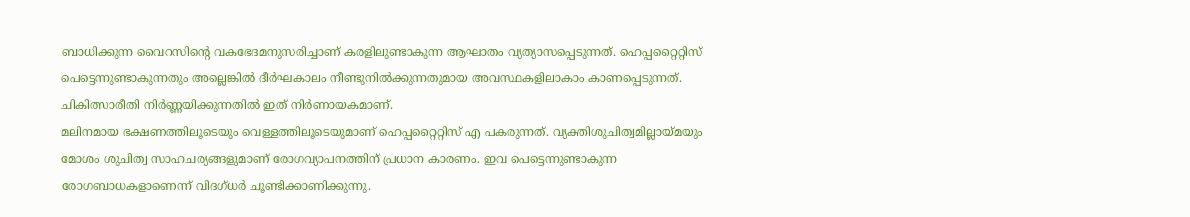ബാധിക്കുന്ന വൈറസിന്റെ വകഭേദമനുസരിച്ചാണ് കരളിലുണ്ടാകുന്ന ആഘാതം വ്യത്യാസപ്പെടുന്നത്. ഹെപ്പറ്റൈറ്റിസ് പെട്ടെന്നുണ്ടാകുന്നതും അല്ലെങ്കിൽ ദീർഘകാലം നീണ്ടുനിൽക്കുന്നതുമായ അവസ്ഥകളിലാകാം കാണപ്പെടുന്നത്. ചികിത്സാരീതി നിർണ്ണയിക്കുന്നതിൽ ഇത് നിർണായകമാണ്.
മലിനമായ ഭക്ഷണത്തിലൂടെയും വെള്ളത്തിലൂടെയുമാണ് ഹെപ്പറ്റൈറ്റിസ് എ പകരുന്നത്. വ്യക്തിശുചിത്വമില്ലായ്മയും മോശം ശുചിത്വ സാഹചര്യങ്ങളുമാണ് രോഗവ്യാപനത്തിന് പ്രധാന കാരണം. ഇവ പെട്ടെന്നുണ്ടാകുന്ന രോഗബാധകളാണെന്ന് വിദഗ്ധർ ചൂണ്ടിക്കാണിക്കുന്നു.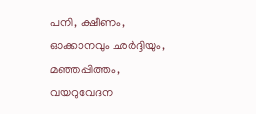പനി, ക്ഷീണം, ഓക്കാനവും ഛർദ്ദിയും, മഞ്ഞപ്പിത്തം, വയറുവേദന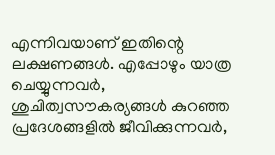എന്നിവയാണ് ഇതിന്റെ ലക്ഷണങ്ങൾ. എപ്പോഴും യാത്ര ചെയ്യുന്നവർ, ശുചിത്വസൗകര്യങ്ങൾ കുറഞ്ഞ പ്രദേശങ്ങളിൽ ജീവിക്കുന്നവർ,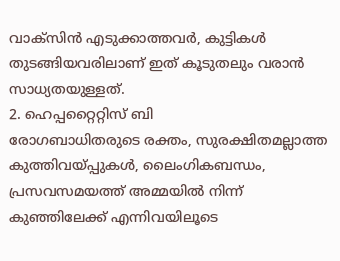വാക്സിൻ എടുക്കാത്തവർ, കുട്ടികൾ തുടങ്ങിയവരിലാണ് ഇത് കൂടുതലും വരാൻ സാധ്യതയുള്ളത്.
2. ഹെപ്പറ്റൈറ്റിസ് ബി
രോഗബാധിതരുടെ രക്തം, സുരക്ഷിതമല്ലാത്ത കുത്തിവയ്പ്പുകൾ, ലൈംഗികബന്ധം, പ്രസവസമയത്ത് അമ്മയിൽ നിന്ന് കുഞ്ഞിലേക്ക് എന്നിവയിലൂടെ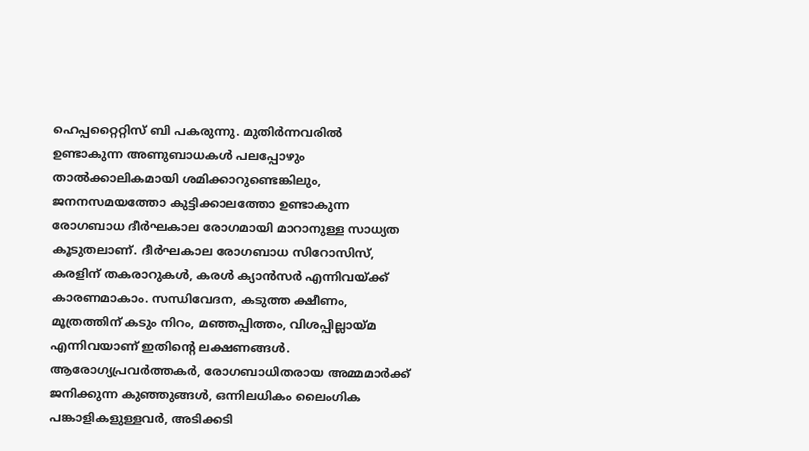ഹെപ്പറ്റൈറ്റിസ് ബി പകരുന്നു. മുതിർന്നവരിൽ ഉണ്ടാകുന്ന അണുബാധകൾ പലപ്പോഴും താൽക്കാലികമായി ശമിക്കാറുണ്ടെങ്കിലും, ജനനസമയത്തോ കുട്ടിക്കാലത്തോ ഉണ്ടാകുന്ന രോഗബാധ ദീർഘകാല രോഗമായി മാറാനുള്ള സാധ്യത കൂടുതലാണ്. ദീർഘകാല രോഗബാധ സിറോസിസ്, കരളിന് തകരാറുകൾ, കരൾ ക്യാൻസർ എന്നിവയ്ക്ക് കാരണമാകാം. സന്ധിവേദന, കടുത്ത ക്ഷീണം, മൂത്രത്തിന് കടും നിറം, മഞ്ഞപ്പിത്തം, വിശപ്പില്ലായ്മ എന്നിവയാണ് ഇതിന്റെ ലക്ഷണങ്ങൾ. ആരോഗ്യപ്രവർത്തകർ, രോഗബാധിതരായ അമ്മമാർക്ക് ജനിക്കുന്ന കുഞ്ഞുങ്ങൾ, ഒന്നിലധികം ലൈംഗിക പങ്കാളികളുള്ളവർ, അടിക്കടി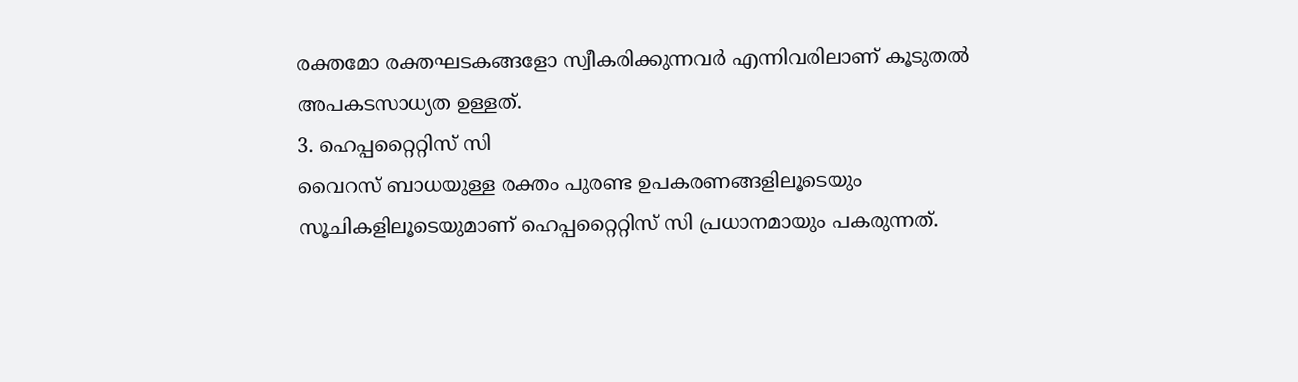രക്തമോ രക്തഘടകങ്ങളോ സ്വീകരിക്കുന്നവർ എന്നിവരിലാണ് കൂടുതൽ അപകടസാധ്യത ഉള്ളത്.
3. ഹെപ്പറ്റൈറ്റിസ് സി
വൈറസ് ബാധയുള്ള രക്തം പുരണ്ട ഉപകരണങ്ങളിലൂടെയും സൂചികളിലൂടെയുമാണ് ഹെപ്പറ്റൈറ്റിസ് സി പ്രധാനമായും പകരുന്നത്.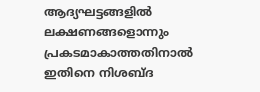ആദ്യഘട്ടങ്ങളിൽ ലക്ഷണങ്ങളൊന്നും പ്രകടമാകാത്തതിനാൽ ഇതിനെ നിശബ്ദ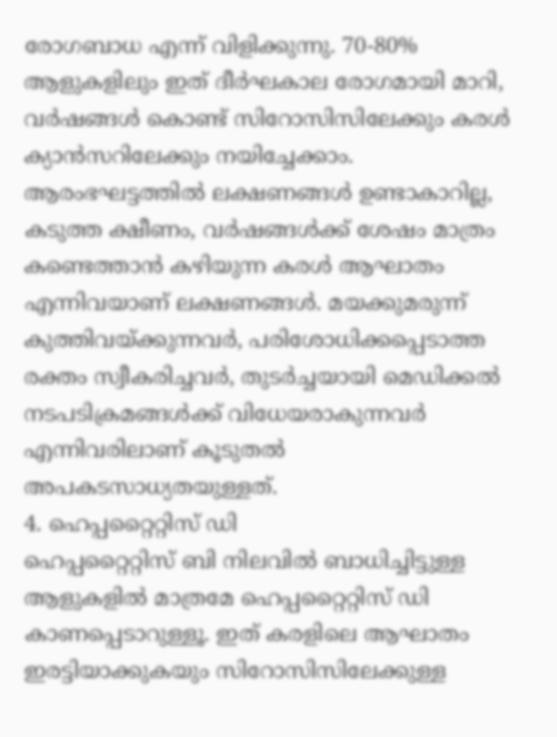രോഗബാധ എന്ന് വിളിക്കുന്നു. 70-80% ആളുകളിലും ഇത് ദീർഘകാല രോഗമായി മാറി, വർഷങ്ങൾ കൊണ്ട് സിറോസിസിലേക്കും കരൾ ക്യാൻസറിലേക്കും നയിച്ചേക്കാം. ആരംഭഘട്ടത്തിൽ ലക്ഷണങ്ങൾ ഉണ്ടാകാറില്ല, കടുത്ത ക്ഷീണം, വർഷങ്ങൾക്ക് ശേഷം മാത്രം കണ്ടെത്താൻ കഴിയുന്ന കരൾ ആഘാതം എന്നിവയാണ് ലക്ഷണങ്ങൾ. മയക്കുമരുന്ന് കുത്തിവയ്ക്കുന്നവർ, പരിശോധിക്കപ്പെടാത്ത രക്തം സ്വീകരിച്ചവർ, തുടർച്ചയായി മെഡിക്കൽ നടപടിക്രമങ്ങൾക്ക് വിധേയരാകുന്നവർ എന്നിവരിലാണ് കൂടുതൽ അപകടസാധ്യതയുള്ളത്.
4. ഹെപ്പറ്റൈറ്റിസ് ഡി
ഹെപ്പറ്റൈറ്റിസ് ബി നിലവിൽ ബാധിച്ചിട്ടുള്ള ആളുകളിൽ മാത്രമേ ഹെപ്പറ്റൈറ്റിസ് ഡി കാണപ്പെടാറുള്ളൂ. ഇത് കരളിലെ ആഘാതം ഇരട്ടിയാക്കുകയും സിറോസിസിലേക്കുള്ള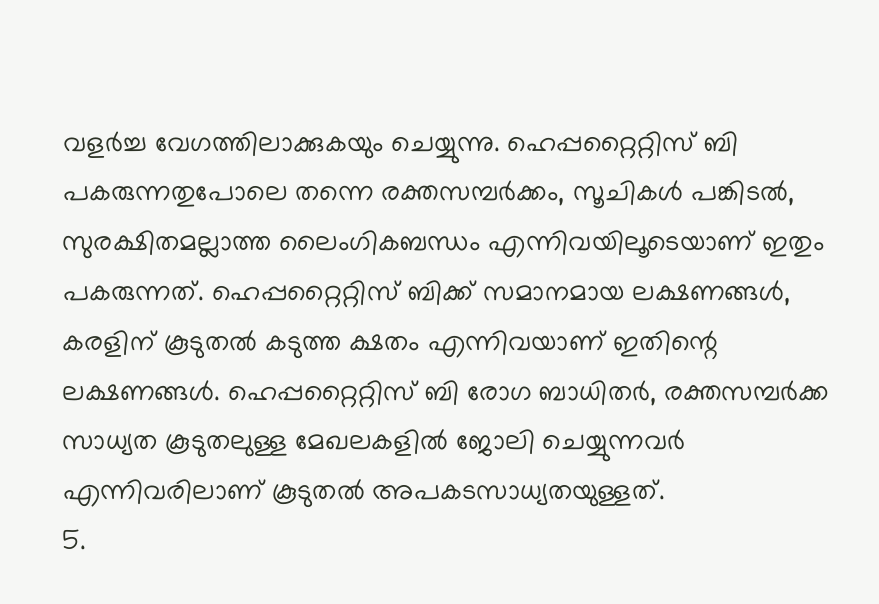വളർച്ച വേഗത്തിലാക്കുകയും ചെയ്യുന്നു. ഹെപ്പറ്റൈറ്റിസ് ബി പകരുന്നതുപോലെ തന്നെ രക്തസമ്പർക്കം, സൂചികൾ പങ്കിടൽ, സുരക്ഷിതമല്ലാത്ത ലൈംഗികബന്ധം എന്നിവയിലൂടെയാണ് ഇതും പകരുന്നത്. ഹെപ്പറ്റൈറ്റിസ് ബിക്ക് സമാനമായ ലക്ഷണങ്ങൾ, കരളിന് കൂടുതൽ കടുത്ത ക്ഷതം എന്നിവയാണ് ഇതിന്റെ ലക്ഷണങ്ങൾ. ഹെപ്പറ്റൈറ്റിസ് ബി രോഗ ബാധിതർ, രക്തസമ്പർക്ക സാധ്യത കൂടുതലുള്ള മേഖലകളിൽ ജോലി ചെയ്യുന്നവർ എന്നിവരിലാണ് കൂടുതൽ അപകടസാധ്യതയുള്ളത്.
5.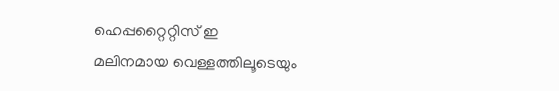ഹെപ്പറ്റൈറ്റിസ് ഇ
മലിനമായ വെള്ളത്തിലൂടെയും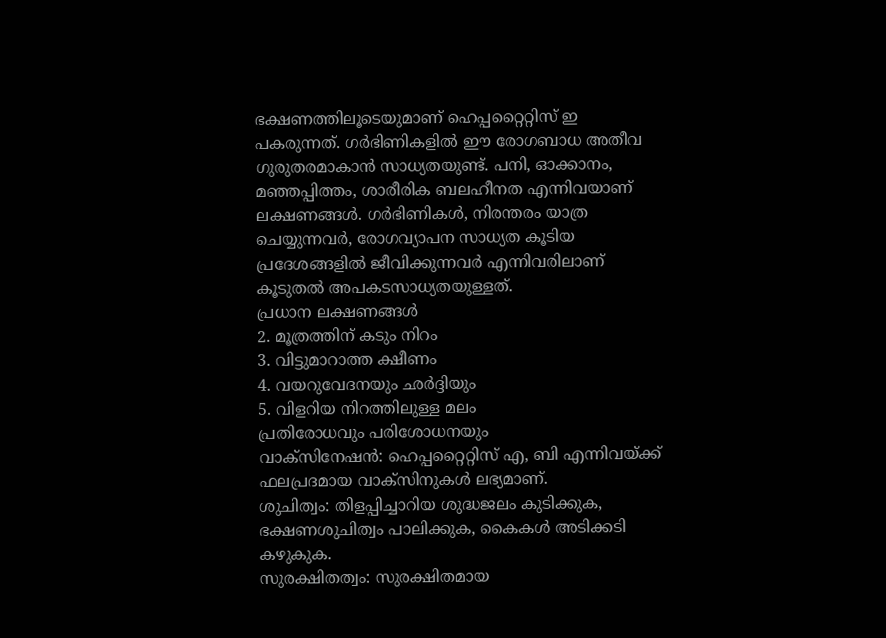ഭക്ഷണത്തിലൂടെയുമാണ് ഹെപ്പറ്റൈറ്റിസ് ഇ പകരുന്നത്. ഗർഭിണികളിൽ ഈ രോഗബാധ അതീവ ഗുരുതരമാകാൻ സാധ്യതയുണ്ട്. പനി, ഓക്കാനം, മഞ്ഞപ്പിത്തം, ശാരീരിക ബലഹീനത എന്നിവയാണ് ലക്ഷണങ്ങൾ. ഗർഭിണികൾ, നിരന്തരം യാത്ര ചെയ്യുന്നവർ, രോഗവ്യാപന സാധ്യത കൂടിയ പ്രദേശങ്ങളിൽ ജീവിക്കുന്നവർ എന്നിവരിലാണ് കൂടുതൽ അപകടസാധ്യതയുള്ളത്.
പ്രധാന ലക്ഷണങ്ങൾ
2. മൂത്രത്തിന് കടും നിറം
3. വിട്ടുമാറാത്ത ക്ഷീണം
4. വയറുവേദനയും ഛർദ്ദിയും
5. വിളറിയ നിറത്തിലുള്ള മലം
പ്രതിരോധവും പരിശോധനയും
വാക്സിനേഷൻ: ഹെപ്പറ്റൈറ്റിസ് എ, ബി എന്നിവയ്ക്ക് ഫലപ്രദമായ വാക്സിനുകൾ ലഭ്യമാണ്.
ശുചിത്വം: തിളപ്പിച്ചാറിയ ശുദ്ധജലം കുടിക്കുക, ഭക്ഷണശുചിത്വം പാലിക്കുക, കൈകൾ അടിക്കടി കഴുകുക.
സുരക്ഷിതത്വം: സുരക്ഷിതമായ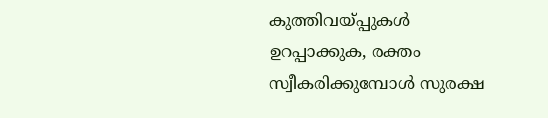കുത്തിവയ്പ്പുകൾ ഉറപ്പാക്കുക, രക്തം സ്വീകരിക്കുമ്പോൾ സുരക്ഷ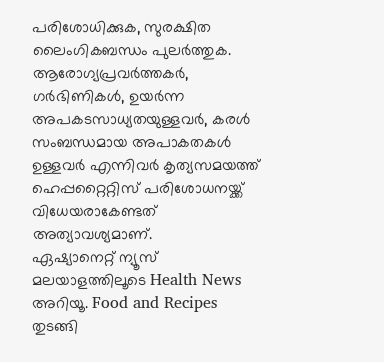പരിശോധിക്കുക, സുരക്ഷിത ലൈംഗികബന്ധം പുലർത്തുക. ആരോഗ്യപ്രവർത്തകർ, ഗർഭിണികൾ, ഉയർന്ന അപകടസാധ്യതയുള്ളവർ, കരൾ സംബന്ധമായ അപാകതകൾ ഉള്ളവർ എന്നിവർ കൃത്യസമയത്ത് ഹെപ്പറ്റൈറ്റിസ് പരിശോധനയ്ക്ക് വിധേയരാകേണ്ടത് അത്യാവശ്യമാണ്.
ഏഷ്യാനെറ്റ് ന്യൂസ് മലയാളത്തിലൂടെ Health News അറിയൂ. Food and Recipes തുടങ്ങി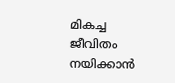മികച്ച ജീവിതം നയിക്കാൻ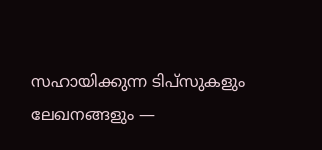സഹായിക്കുന്ന ടിപ്സുകളും ലേഖനങ്ങളും —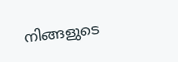നിങ്ങളുടെ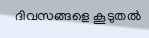ദിവസങ്ങളെ കൂടുതൽ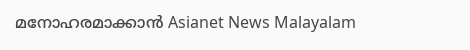മനോഹരമാക്കാൻ Asianet News Malayalam